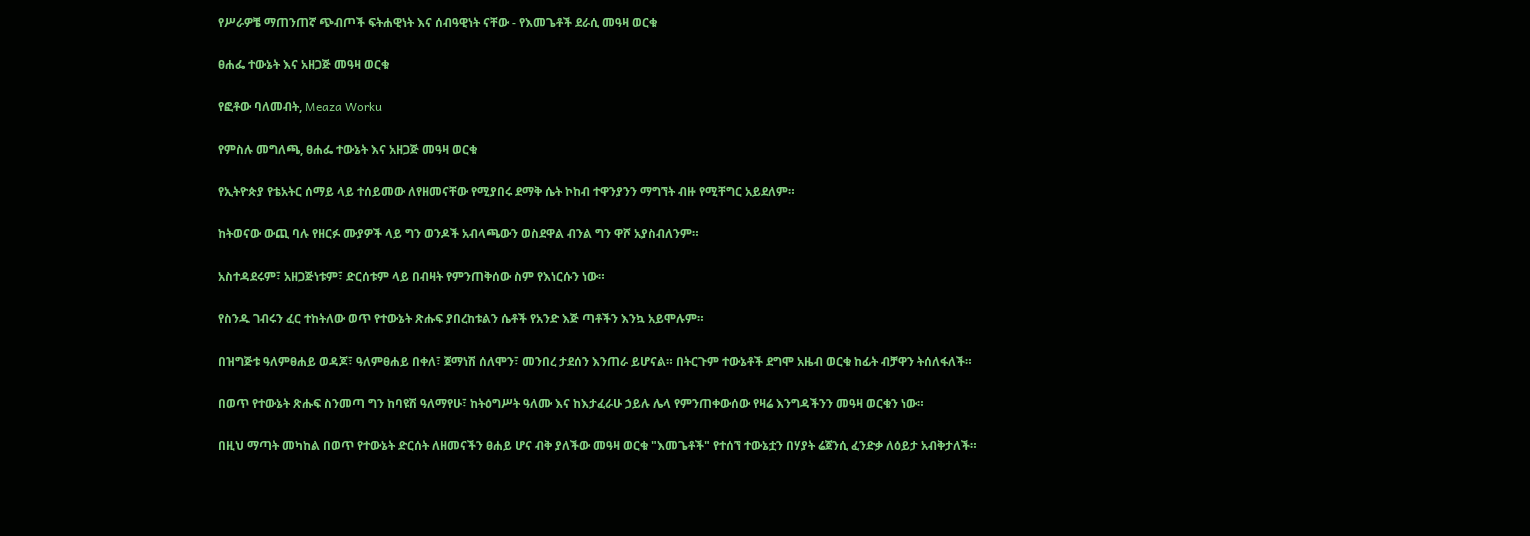የሥራዎቼ ማጠንጠኛ ጭብጦች ፍትሐዊነት እና ሰብዓዊነት ናቸው - የእመጌቶች ደራሲ መዓዛ ወርቁ

ፀሐፌ ተውኔት እና አዘጋጅ መዓዛ ወርቁ

የፎቶው ባለመብት, Meaza Worku

የምስሉ መግለጫ, ፀሐፌ ተውኔት እና አዘጋጅ መዓዛ ወርቁ

የኢትዮጵያ የቴአትር ሰማይ ላይ ተሰይመው ለየዘመናቸው የሚያበሩ ደማቅ ሴት ኮከብ ተዋንያንን ማግኘት ብዙ የሚቸግር አይደለም።

ከትወናው ውጪ ባሉ የዘርፉ ሙያዎች ላይ ግን ወንዶች አብላጫውን ወስደዋል ብንል ግን ዋሾ አያስብለንም።

አስተዳደሩም፣ አዘጋጅነቱም፣ ድርሰቱም ላይ በብዛት የምንጠቅሰው ስም የእነርሱን ነው።

የስንዱ ገብሩን ፈር ተከትለው ወጥ የተውኔት ጽሑፍ ያበረከቱልን ሴቶች የአንድ እጅ ጣቶችን እንኳ አይሞሉም።

በዝግጅቱ ዓለምፀሐይ ወዳጆ፣ ዓለምፀሐይ በቀለ፣ ጀማነሽ ሰለሞን፣ መንበረ ታደሰን እንጠራ ይሆናል። በትርጉም ተውኔቶች ደግሞ አዜብ ወርቁ ከፊት ብቻዋን ትሰለፋለች።

በወጥ የተውኔት ጽሑፍ ስንመጣ ግን ከባዩሽ ዓለማየሁ፣ ከትዕግሥት ዓለሙ እና ከእታፈራሁ ኃይሉ ሌላ የምንጠቀውሰው የዛሬ እንግዳችንን መዓዛ ወርቁን ነው።

በዚህ ማጣት መካከል በወጥ የተውኔት ድርሰት ለዘመናችን ፀሐይ ሆና ብቅ ያለችው መዓዛ ወርቁ "እመጌቶች" የተሰኘ ተውኔቷን በሃያት ሬጀንሲ ፈንድቃ ለዕይታ አብቅታለች።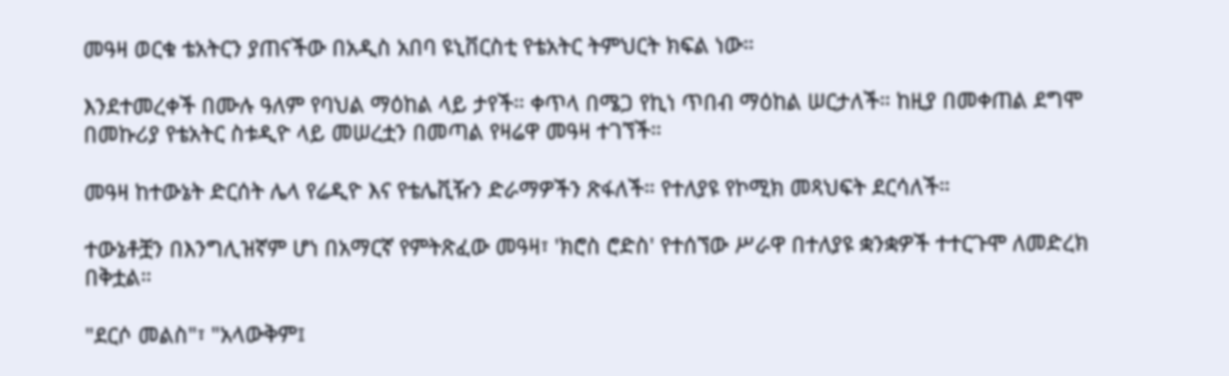መዓዛ ወርቁ ቴአትርን ያጠናችው በአዲስ አበባ ዩኒቨርስቲ የቴአትር ትምህርት ክፍል ነው።

እንደተመረቀች በሙሉ ዓለም የባህል ማዕከል ላይ ታየች። ቀጥላ በሜጋ የኪነ ጥበብ ማዕከል ሠርታለች። ከዚያ በመቀጠል ደግሞ በመኩሪያ የቴአትር ስቱዲዮ ላይ መሠረቷን በመጣል የዛሬዋ መዓዛ ተገኘች።

መዓዛ ከተውኔት ድርሰት ሌላ የሬዲዮ እና የቴሌቪዥን ድራማዎችን ጽፋለች። የተለያዩ የኮሚክ መጻህፍት ደርሳለች።

ተውኔቶቿን በእንግሊዝኛም ሆነ በአማርኛ የምትጽፈው መዓዛ፣ 'ክሮስ ሮድስ' የተሰኘው ሥራዋ በተለያዩ ቋንቋዎች ተተርጉሞ ለመድረክ በቅቷል።

"ደርሶ መልስ"፣ "አላውቅም፤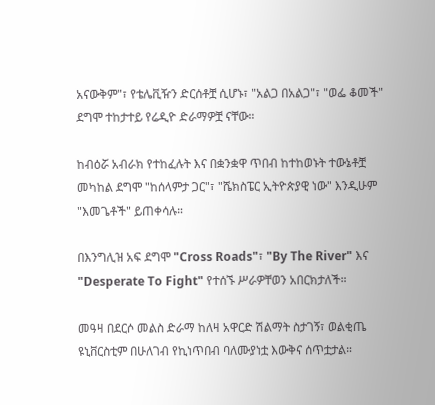አናውቅም"፣ የቴሌቪዥን ድርሰቶቿ ሲሆኑ፣ "አልጋ በአልጋ"፣ "ወፌ ቆመች" ደግሞ ተከታተይ የሬዲዮ ድራማዎቿ ናቸው።

ከብዕሯ አብራክ የተከፈሉት እና በቋንቋዋ ጥበብ ከተከወኑት ተውኔቶቿ መካከል ደግሞ "ከሰላምታ ጋር"፣ "ሼክስፔር ኢትዮጵያዊ ነው" እንዲሁም "እመጌቶች" ይጠቀሳሉ።

በእንግሊዝ አፍ ደግሞ "Cross Roads"፣ "By The River" እና "Desperate To Fight" የተሰኙ ሥራዎቸወን አበርክታለች።

መዓዛ በደርሶ መልስ ድራማ ከለዛ አዋርድ ሽልማት ስታገኝ፣ ወልቂጤ ዩኒቨርስቲም በሁለገብ የኪነጥበብ ባለሙያነቷ እውቅና ሰጥቷታል።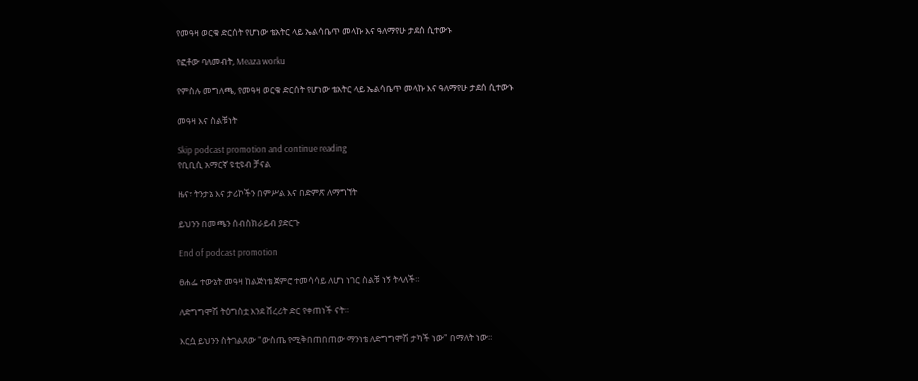የመዓዛ ወርቁ ድርሰት የሆነው ቴአትር ላይ ኤልሳቤጥ መላኩ እና ዓለማየሁ ታደሰ ሲተውኑ

የፎቶው ባለመብት, Meaza worku

የምስሉ መግለጫ, የመዓዛ ወርቁ ድርሰት የሆነው ቴአትር ላይ ኤልሳቤጥ መላኩ እና ዓለማየሁ ታደሰ ሲተውኑ

መዓዛ እና ስልቹነት

Skip podcast promotion and continue reading
የቢቢሲ አማርኛ ዩቲዩብ ቻናል

ዜና፣ ትንታኔ እና ታሪኮችን በምሥል እና በድምጽ ለማግኘት

ይህንን በመጫን ሰብስክራይብ ያድርጉ

End of podcast promotion

ፀሐፌ ተውኔት መዓዛ ከልጅነቴ ጀምሮ ተመሳሳይ ለሆነ ነገር ስልቹ ነኝ ትላለች።

ለድግግሞሽ ትዕግስቷ እንደ ሸረሪት ድር የቀጠነች ናት።

እርሷ ይህንን ስትገልጸው "ውስጤ የሚቅበጠበጠው ማንነቴ ለድግግሞሽ ታካች ነው" በማለት ነው።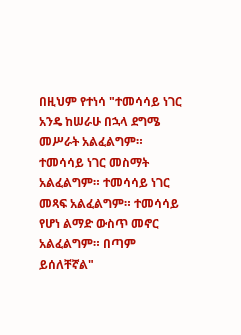በዚህም የተነሳ "ተመሳሳይ ነገር አንዴ ከሠራሁ በኋላ ደግሜ መሥራት አልፈልግም። ተመሳሳይ ነገር መስማት አልፈልግም። ተመሳሳይ ነገር መጻፍ አልፈልግም። ተመሳሳይ የሆነ ልማድ ውስጥ መኖር አልፈልግም። በጣም ይሰለቸኛል"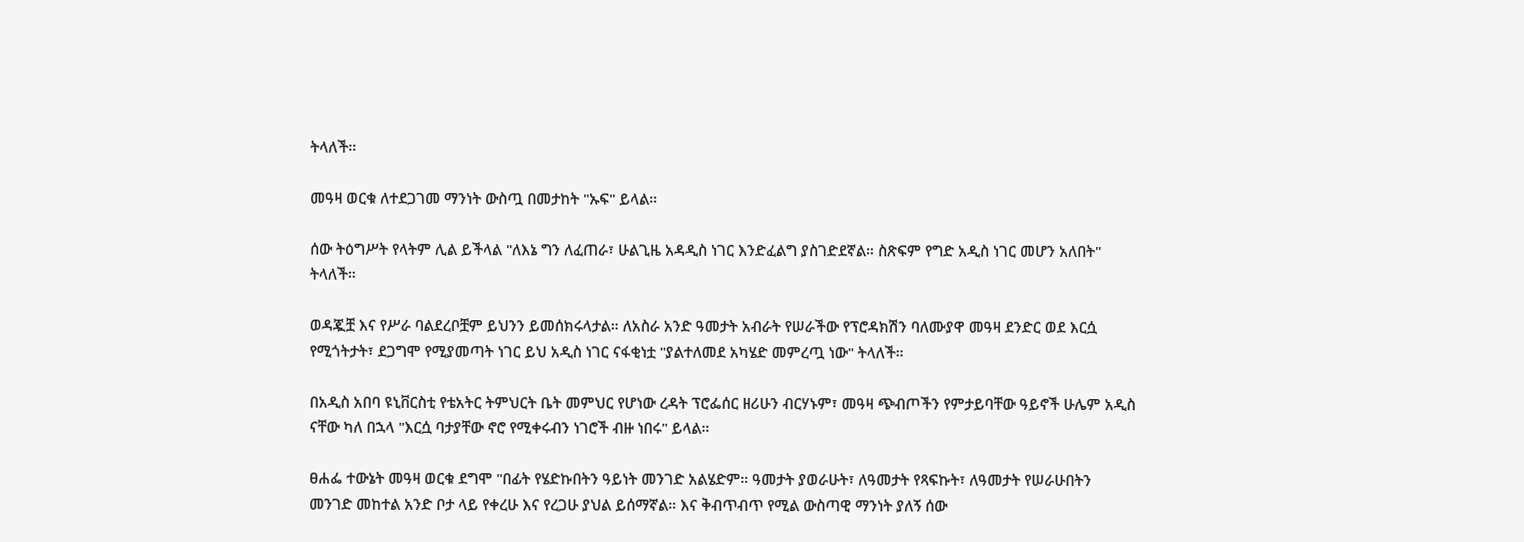ትላለች።

መዓዛ ወርቁ ለተደጋገመ ማንነት ውስጧ በመታከት "ኡፍ" ይላል።

ሰው ትዕግሥት የላትም ሊል ይችላል "ለእኔ ግን ለፈጠራ፣ ሁልጊዜ አዳዲስ ነገር እንድፈልግ ያስገድደኛል። ስጽፍም የግድ አዲስ ነገር መሆን አለበት" ትላለች።

ወዳጇቿ እና የሥራ ባልደረቦቿም ይህንን ይመሰክሩላታል። ለአስራ አንድ ዓመታት አብራት የሠራችው የፕሮዳክሽን ባለሙያዋ መዓዛ ደንድር ወደ እርሷ የሚጎትታት፣ ደጋግሞ የሚያመጣት ነገር ይህ አዲስ ነገር ናፋቂነቷ "ያልተለመደ አካሄድ መምረጧ ነው" ትላለች።

በአዲስ አበባ ዩኒቨርስቲ የቴአትር ትምህርት ቤት መምህር የሆነው ረዳት ፕሮፌሰር ዘሪሁን ብርሃኑም፣ መዓዛ ጭብጦችን የምታይባቸው ዓይኖች ሁሌም አዲስ ናቸው ካለ በኋላ "እርሷ ባታያቸው ኖሮ የሚቀሩብን ነገሮች ብዙ ነበሩ" ይላል።

ፀሐፌ ተውኔት መዓዛ ወርቁ ደግሞ "በፊት የሄድኩበትን ዓይነት መንገድ አልሄድም። ዓመታት ያወራሁት፣ ለዓመታት የጻፍኩት፣ ለዓመታት የሠራሁበትን መንገድ መከተል አንድ ቦታ ላይ የቀረሁ እና የረጋሁ ያህል ይሰማኛል። እና ቅብጥብጥ የሚል ውስጣዊ ማንነት ያለኝ ሰው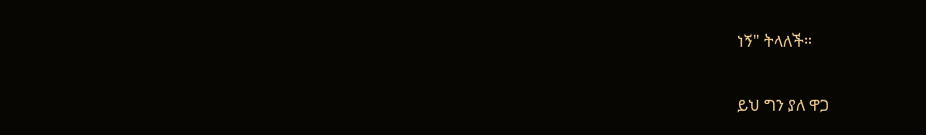ነኝ" ትላለች።

ይህ ግን ያለ ዋጋ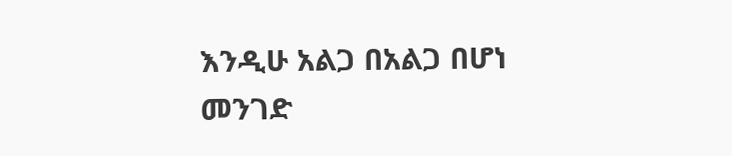እንዲሁ አልጋ በአልጋ በሆነ መንገድ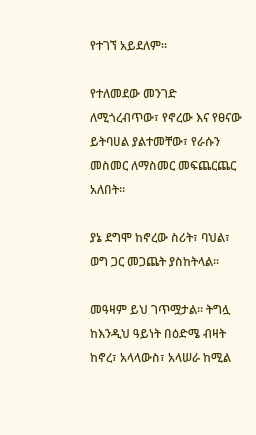የተገኘ አይደለም።

የተለመደው መንገድ ለሚጎረብጥው፣ የኖረው እና የፀናው ይትባሀል ያልተመቸው፣ የራሱን መስመር ለማስመር መፍጨርጨር አለበት።

ያኔ ደግሞ ከኖረው ስሪት፣ ባህል፣ ወግ ጋር መጋጨት ያስከትላል።

መዓዛም ይህ ገጥሟታል። ትግሏ ከእንዲህ ዓይነት በዕድሜ ብዛት ከኖረ፣ አላላውስ፣ አላሠራ ከሚል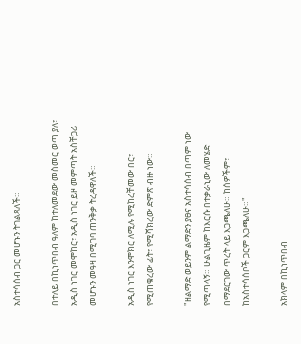አስተሳሰብ ጋር መሆኑን ትገልጻለች።

በተለይ በኪነጥበብ ዓለም ከተለመደው መስመር ወጣ ያለ፣ አዲስ ነገር መሞከር፣ አዲስ ነገር ይዞ መምጣት አስቸጋሪ መሆኑን መዓዛ በሚገባ ጠንቅቃ ትረዳዋለች።

አዲስ ነገር እንሞክር ለሚሉ የሚከረቸመው በር፣ የሚጠቁረው ፊት፣ የሚሻክረው ድምጽ ብዙ ነው።

"ዘልማድ ወይንም ልማድን ያፀና አስተሳሰብ በጣም ነው የሚጣላኝ። ሁልጊዜም ከእርሱ በተቃራኒው ለመሄድ በማደርገው ጥረት ላይ እጋጫለሁ። ከሰዎችም፣ ከአስተሳሰቦች ጋርም እጋጫለሁ።"

አክላም በኪነጥበብ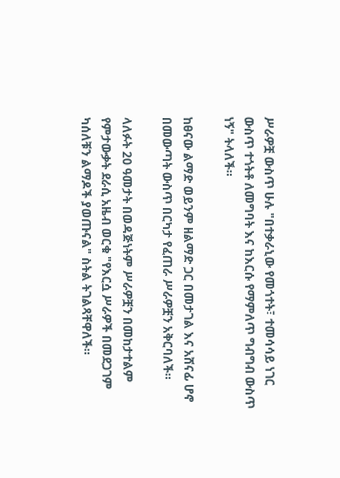ሥራዎቿ ውስጥ ሁሉ "በተቃራኒው የመጎተት፣ ተመሳሳይ ነገር ውስጥ ተጎትቶ ለመግባት እና ከእርሱ የማምለጥ ግብግብ ውስጥ ነኝ" ትላለች።

ከፀናው ልማድ ወይንም ዘልማድ ጋር በመታገል እና አሸናፊ ሆኖ በመውጣት ውስጥ በርካታ የፈጠራ ሥራዎቿን አቅርባለች።

ላለፉት 20 ዓመታት በወዳጅነትም ሥራዎቿን በመከታተልም የምታውቃት ደራሲ አዜብ ወርቁ "የእርሷ ሥራዎች በመደጋገም ካሰለቹን ልማዶች ያወጡናል" ስትል ትገልጻቸዋለች።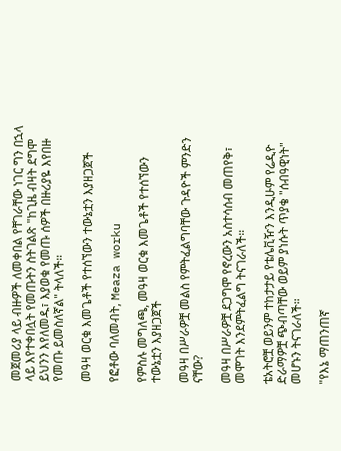መጀመሪያ ላይ ብዙዎች ለመቀበል የቸገራቸው ነገር ግን በኋላ ላይ እየተቀበሏት የመጡትን ስትገልጽ "ከጊዜ ብዛት ደግሞ ይህንን እየለመዱ፣ እያወቁ የመጡ ሰዎች በዙሪያዬ እየበዙ የመጡ ይመስለኛል" ትላለች።

መዓዛ ወርቁ እመጌቶች የተሰኘውን ተውኔቷን እያዘጋጀች

የፎቶው ባለመብት, Meaza worku

የምስሉ መግለጫ, መዓዛ ወርቁ እመጌቶች የተሰኘውን ተውኔቷን እያዘጋጀች

መዓዛ በሥራዎቿ መልስ የምትፈልግባቸው ጉዳዮች ምንድን ናቸው?

መዓዛ በሥራዎቿ ደጋግሞ የኖረውን አስተሳሰብ መጠየቅ፣ መሞገት እንደምትፈልግ ትናገራለች።

ቴአትሮቿ ወይንም ተከታታይ የቴሌቪዥን እንዲሁም የሬዲዮ ድራማዎቿ ጭብጣቸው ወይም ያነሱት ጥያቄ "ሰብዓዊነት" መሆኑን ትናገራለች።

"የእኔ ማጠንጠኛ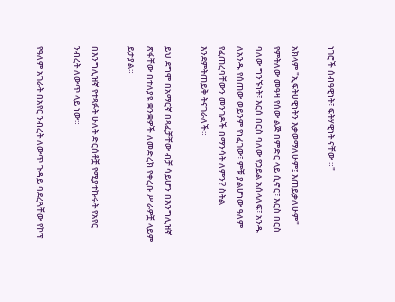ነገሮች ሰብዓዊነት፣ ፍትሃዊነት ናቸው ።"

አክላም "ኢፍትሀዊነትን እቃወማለሁም፤ እጠይቃለሁም" የምትለው መዓዛ የሰው ልጅ በምድር ላይ ሲኖር፣ እርስ በርስ ባለው ግንኙነት፣ እርሰ በርስ ባለው የኃይል አሰላለፍ፣ አንዱ ለአንዱ የሰጠው ወይንም የነፈገው፣ ምቹ ያልሆነው ዓለም የፈጠረባቸውን መንገዶች በማንሳት ለምን? ስትል እንደምትጠይቅ ትናገራለች።

ይህ ደግሞ በአማርኛ በጻፈቻቸው ብቻ ሳይሆን በእንግሊዝኛ ጽፋቸው በተለያዩ ቋንቋዎች ለመድረክ የቀረቡ ሥራዎቿ ላይም ይታያል።

በእንግሊዝኛ የተጻፉት ሁለት ድርሰቶቿ የሚያተኩሩት የአየር ንብረት ለውጥ ላይ ነው።

የዓለም አገራት በአየር ንብረት ለውጥ ጉዳይ ባደረጓቸው የኮፕ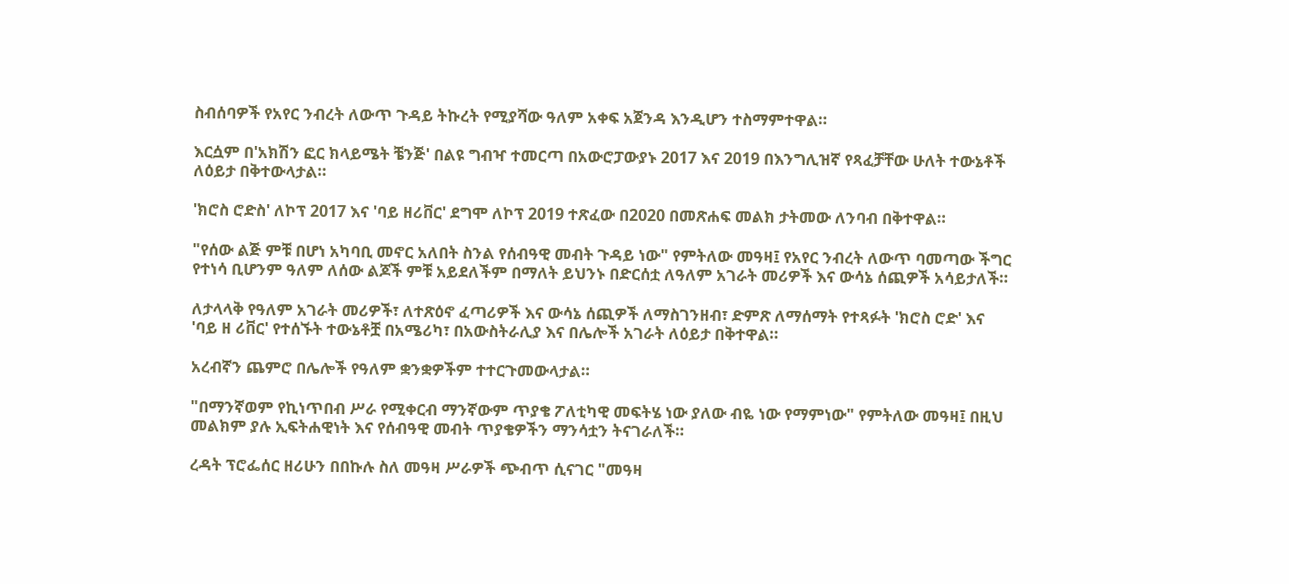ስብሰባዎች የአየር ንብረት ለውጥ ጉዳይ ትኩረት የሚያሻው ዓለም አቀፍ አጀንዳ እንዲሆን ተስማምተዋል።

እርሷም በ'አክሽን ፎር ክላይሜት ቼንጅ' በልዩ ግብዣ ተመርጣ በአውሮፓውያኑ 2017 እና 2019 በእንግሊዝኛ የጻፈቻቸው ሁለት ተውኔቶች ለዕይታ በቅተውላታል።

'ክሮስ ሮድስ' ለኮፕ 2017 እና 'ባይ ዘሪቨር' ደግሞ ለኮፕ 2019 ተጽፈው በ2020 በመጽሐፍ መልክ ታትመው ለንባብ በቅተዋል።

"የሰው ልጅ ምቹ በሆነ አካባቢ መኖር አለበት ስንል የሰብዓዊ መብት ጉዳይ ነው" የምትለው መዓዛ፤ የአየር ንብረት ለውጥ ባመጣው ችግር የተነሳ ቢሆንም ዓለም ለሰው ልጆች ምቹ አይደለችም በማለት ይህንኑ በድርሰቷ ለዓለም አገራት መሪዎች እና ውሳኔ ሰጪዎች አሳይታለች።

ለታላላቅ የዓለም አገራት መሪዎች፣ ለተጽዕኖ ፈጣሪዎች እና ውሳኔ ሰጪዎች ለማስገንዘብ፣ ድምጽ ለማሰማት የተጻፉት 'ክሮስ ሮድ' እና 'ባይ ዘ ሪቨር' የተሰኙት ተውኔቶቿ በአሜሪካ፣ በአውስትራሊያ እና በሌሎች አገራት ለዕይታ በቅተዋል።

አረብኛን ጨምሮ በሌሎች የዓለም ቋንቋዎችም ተተርጉመውላታል።

"በማንኛወም የኪነጥበብ ሥራ የሚቀርብ ማንኛውም ጥያቄ ፖለቲካዊ መፍትሄ ነው ያለው ብዬ ነው የማምነው" የምትለው መዓዛ፤ በዚህ መልክም ያሉ ኢፍትሐዊነት እና የሰብዓዊ መብት ጥያቄዎችን ማንሳቷን ትናገራለች።

ረዳት ፕሮፌሰር ዘሪሁን በበኩሉ ስለ መዓዛ ሥራዎች ጭብጥ ሲናገር "መዓዛ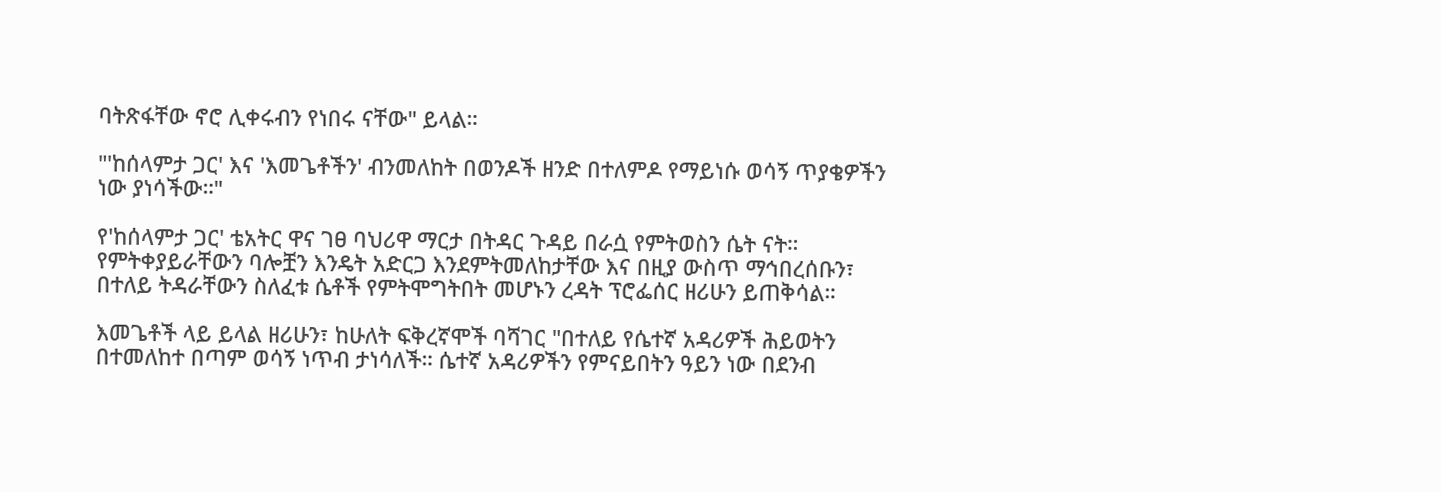ባትጽፋቸው ኖሮ ሊቀሩብን የነበሩ ናቸው" ይላል።

"'ከሰላምታ ጋር' እና 'እመጌቶችን' ብንመለከት በወንዶች ዘንድ በተለምዶ የማይነሱ ወሳኝ ጥያቄዎችን ነው ያነሳችው።"

የ'ከሰላምታ ጋር' ቴአትር ዋና ገፀ ባህሪዋ ማርታ በትዳር ጉዳይ በራሷ የምትወስን ሴት ናት። የምትቀያይራቸውን ባሎቿን እንዴት አድርጋ እንደምትመለከታቸው እና በዚያ ውስጥ ማኅበረሰቡን፣ በተለይ ትዳራቸውን ስለፈቱ ሴቶች የምትሞግትበት መሆኑን ረዳት ፕሮፌሰር ዘሪሁን ይጠቅሳል።

እመጌቶች ላይ ይላል ዘሪሁን፣ ከሁለት ፍቅረኛሞች ባሻገር "በተለይ የሴተኛ አዳሪዎች ሕይወትን በተመለከተ በጣም ወሳኝ ነጥብ ታነሳለች። ሴተኛ አዳሪዎችን የምናይበትን ዓይን ነው በደንብ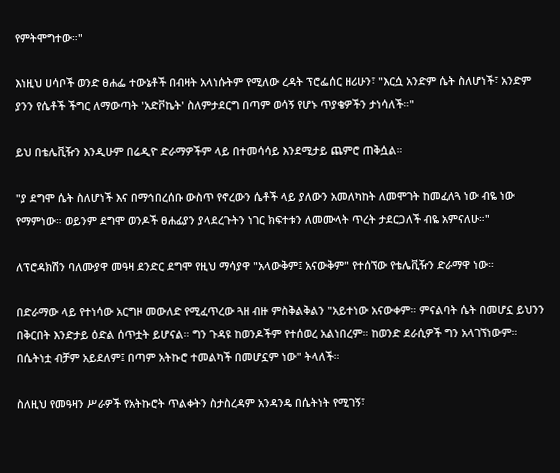የምትሞግተው።"

እነዚህ ሀሳቦች ወንድ ፀሐፌ ተውኔቶች በብዛት አላነሱትም የሚለው ረዳት ፕሮፌሰር ዘሪሁን፣ "እርሷ አንድም ሴት ስለሆነች፣ አንድም ያንን የሴቶች ችግር ለማውጣት 'አድቮኬት' ስለምታደርግ በጣም ወሳኝ የሆኑ ጥያቄዎችን ታነሳለች።"

ይህ በቴሌቪዥን እንዲሁም በሬዲዮ ድራማዎችም ላይ በተመሳሳይ እንደሚታይ ጨምሮ ጠቅሷል።

"ያ ደግሞ ሴት ስለሆነች እና በማኅበረሰቡ ውስጥ የኖረውን ሴቶች ላይ ያለውን አመለካከት ለመሞገት ከመፈለጓ ነው ብዬ ነው የማምነው። ወይንም ደግሞ ወንዶች ፀሐፊያን ያላደረጉትን ነገር ክፍተቱን ለመሙላት ጥረት ታደርጋለች ብዬ አምናለሁ።"

ለፕሮዳክሽን ባለሙያዋ መዓዛ ደንድር ደግሞ የዚህ ማሳያዋ "አላውቅም፤ አናውቅም" የተሰኘው የቴሌቪዥን ድራማዋ ነው።

በድራማው ላይ የተነሳው አርግዞ መውለድ የሚፈጥረው ጓዘ ብዙ ምስቅልቅልን "አይተነው አናውቀም። ምናልባት ሴት በመሆኗ ይህንን በቅርበት እንድታይ ዕድል ሰጥቷት ይሆናል። ግን ጉዳዩ ከወንዶችም የተሰወረ አልነበረም። ከወንድ ደራሲዎች ግን አላገኘነውም። በሴትነቷ ብቻም አይደለም፤ በጣም አትኩሮ ተመልካች በመሆኗም ነው" ትላለች።

ስለዚህ የመዓዛን ሥራዎች የአትኩሮት ጥልቀትን ስታስረዳም አንዳንዴ በሴትነት የሚገኝ፣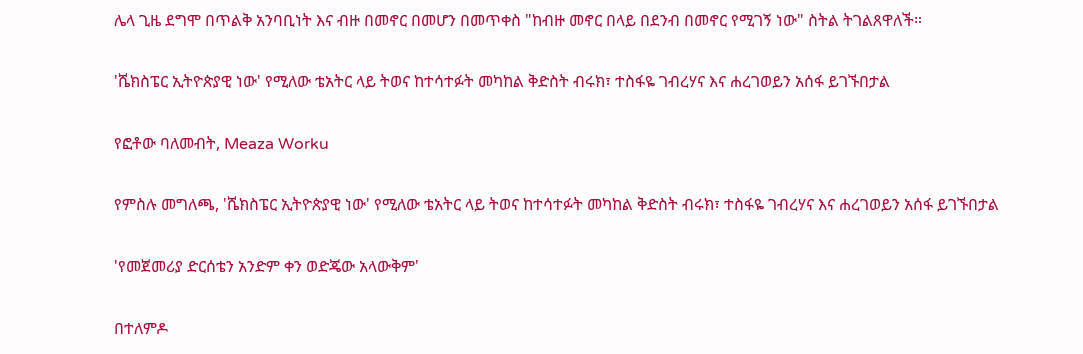ሌላ ጊዜ ደግሞ በጥልቅ አንባቢነት እና ብዙ በመኖር በመሆን በመጥቀስ "ከብዙ መኖር በላይ በደንብ በመኖር የሚገኝ ነው" ስትል ትገልጸዋለች።

'ሼክስፔር ኢትዮጵያዊ ነው' የሚለው ቴአትር ላይ ትወና ከተሳተፉት መካከል ቅድስት ብሩክ፣ ተስፋዬ ገብረሃና እና ሐረገወይን አሰፋ ይገኙበታል

የፎቶው ባለመብት, Meaza Worku

የምስሉ መግለጫ, 'ሼክስፔር ኢትዮጵያዊ ነው' የሚለው ቴአትር ላይ ትወና ከተሳተፉት መካከል ቅድስት ብሩክ፣ ተስፋዬ ገብረሃና እና ሐረገወይን አሰፋ ይገኙበታል

'የመጀመሪያ ድርሰቴን አንድም ቀን ወድጄው አላውቅም'

በተለምዶ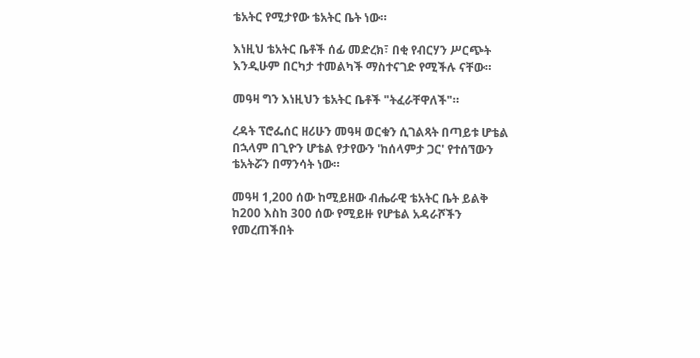ቴአትር የሚታየው ቴአትር ቤት ነው።

እነዚህ ቴአትር ቤቶች ሰፊ መድረክ፣ በቂ የብርሃን ሥርጭት እንዲሁም በርካታ ተመልካች ማስተናገድ የሚችሉ ናቸው።

መዓዛ ግን እነዚህን ቴአትር ቤቶች "ትፈራቸዋለች"።

ረዳት ፕሮፌሰር ዘሪሁን መዓዛ ወርቁን ሲገልጻት በጣይቱ ሆቴል በኋላም በጊዮን ሆቴል የታየውን 'ከሰላምታ ጋር' የተሰኘውን ቴአትሯን በማንሳት ነው።

መዓዛ 1,200 ሰው ከሚይዘው ብሔራዊ ቴአትር ቤት ይልቅ ከ200 እስከ 300 ሰው የሚይዙ የሆቴል አዳራሾችን የመረጠችበት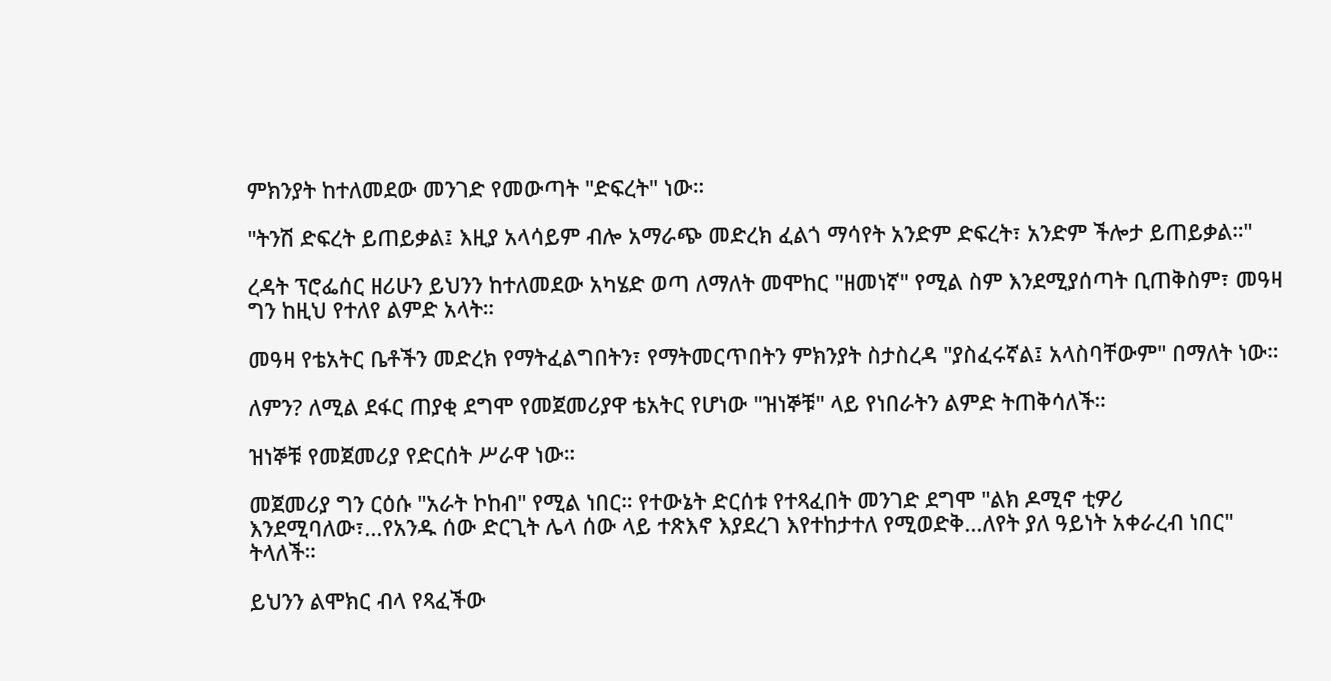ምክንያት ከተለመደው መንገድ የመውጣት "ድፍረት" ነው።

"ትንሽ ድፍረት ይጠይቃል፤ እዚያ አላሳይም ብሎ አማራጭ መድረክ ፈልጎ ማሳየት አንድም ድፍረት፣ አንድም ችሎታ ይጠይቃል።"

ረዳት ፕሮፌሰር ዘሪሁን ይህንን ከተለመደው አካሄድ ወጣ ለማለት መሞከር "ዘመነኛ" የሚል ስም እንደሚያሰጣት ቢጠቅስም፣ መዓዛ ግን ከዚህ የተለየ ልምድ አላት።

መዓዛ የቴአትር ቤቶችን መድረክ የማትፈልግበትን፣ የማትመርጥበትን ምክንያት ስታስረዳ "ያስፈሩኛል፤ አላስባቸውም" በማለት ነው።

ለምን? ለሚል ደፋር ጠያቂ ደግሞ የመጀመሪያዋ ቴአትር የሆነው "ዝነኞቹ" ላይ የነበራትን ልምድ ትጠቅሳለች።

ዝነኞቹ የመጀመሪያ የድርሰት ሥራዋ ነው።

መጀመሪያ ግን ርዕሱ "አራት ኮከብ" የሚል ነበር። የተውኔት ድርሰቱ የተጻፈበት መንገድ ደግሞ "ልክ ዶሚኖ ቲዎሪ እንደሚባለው፣...የአንዱ ሰው ድርጊት ሌላ ሰው ላይ ተጽእኖ እያደረገ እየተከታተለ የሚወድቅ...ለየት ያለ ዓይነት አቀራረብ ነበር" ትላለች።

ይህንን ልሞክር ብላ የጻፈችው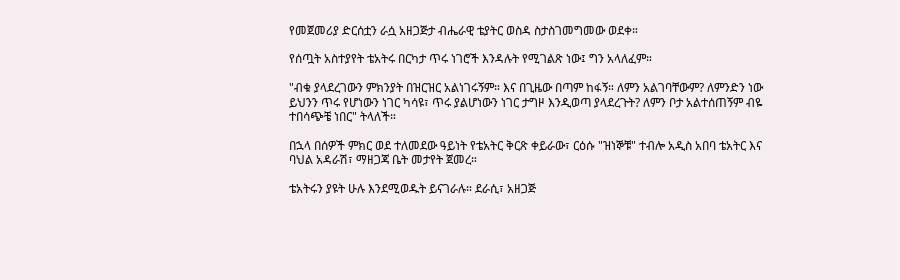የመጀመሪያ ድርሰቷን ራሷ አዘጋጅታ ብሔራዊ ቴያትር ወስዳ ስታስገመግመው ወደቀ።

የሰጧት አስተያየት ቴአትሩ በርካታ ጥሩ ነገሮች እንዳሉት የሚገልጽ ነው፤ ግን አላለፈም።

"ብቁ ያላደረገውን ምክንያት በዝርዝር አልነገሩኝም። እና በጊዜው በጣም ከፋኝ። ለምን አልገባቸውም? ለምንድን ነው ይህንን ጥሩ የሆነውን ነገር ካሳዩ፣ ጥሩ ያልሆነውን ነገር ታግዞ እንዲወጣ ያላደረጉት? ለምን ቦታ አልተሰጠኝም ብዬ ተበሳጭቼ ነበር" ትላለች።

በኋላ በሰዎች ምክር ወደ ተለመደው ዓይነት የቴአትር ቅርጽ ቀይራው፣ ርዕሱ "ዝነኞቹ" ተብሎ አዲስ አበባ ቴአትር እና ባህል አዳራሽ፣ ማዘጋጃ ቤት መታየት ጀመረ።

ቴአትሩን ያዩት ሁሉ እንደሚወዱት ይናገራሉ። ደራሲ፣ አዘጋጅ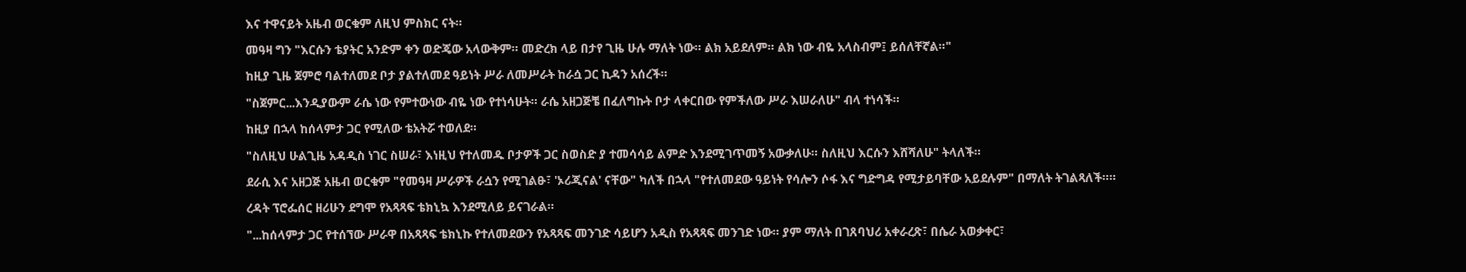እና ተዋናይት አዜብ ወርቁም ለዚህ ምስክር ናት።

መዓዛ ግን "እርሱን ቴያትር አንድም ቀን ወድጄው አላውቅም። መድረክ ላይ በታየ ጊዜ ሁሉ ማለት ነው። ልክ አይደለም። ልክ ነው ብዬ አላስብም፤ ይሰለቸኛል።"

ከዚያ ጊዜ ጀምሮ ባልተለመደ ቦታ ያልተለመደ ዓይነት ሥራ ለመሥራት ከራሷ ጋር ኪዳን አሰረች።

"ስጀምር...እንዲያውም ራሴ ነው የምተውነው ብዬ ነው የተነሳሁት። ራሴ አዘጋጅቼ በፈለግኩት ቦታ ላቀርበው የምችለው ሥራ እሠራለሁ" ብላ ተነሳች።

ከዚያ በኋላ ከሰላምታ ጋር የሚለው ቴአትሯ ተወለደ።

"ስለዚህ ሁልጊዜ አዳዲስ ነገር ስሠራ፣ እነዚህ የተለመዱ ቦታዎች ጋር ስወስድ ያ ተመሳሳይ ልምድ እንደሚገጥመኝ አውቃለሁ። ስለዚህ እርሱን እሸሻለሁ" ትላለች።

ደራሲ እና አዘጋጅ አዜብ ወርቁም "የመዓዛ ሥራዎች ራሷን የሚገልፁ፣ 'ኦሪጂናል' ናቸው" ካለች በኋላ "የተለመደው ዓይነት የሳሎን ሶፋ እና ግድግዳ የሚታይባቸው አይደሉም" በማለት ትገልጻለች።።

ረዳት ፕሮፌሰር ዘሪሁን ደግሞ የአጻጻፍ ቴክኒኳ እንደሚለይ ይናገራል።

"...ከሰላምታ ጋር የተሰኘው ሥራዋ በአጻጻፍ ቴክኒኩ የተለመደውን የአጻጻፍ መንገድ ሳይሆን አዲስ የአጻጻፍ መንገድ ነው። ያም ማለት በገጸባህሪ አቀራረጽ፣ በሴራ አወቃቀር፣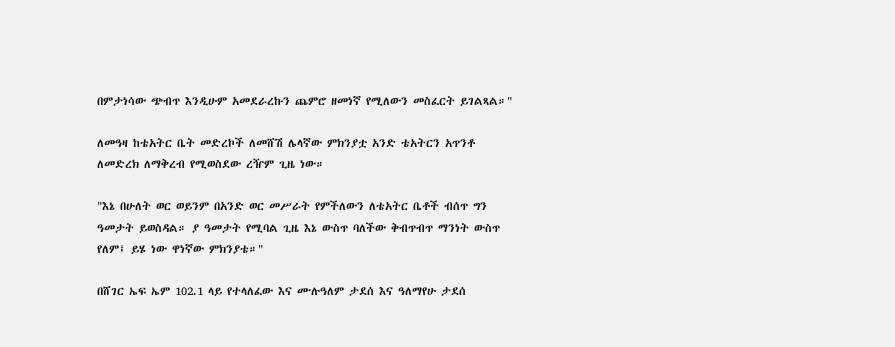በምታነሳው ጭብጥ እንዲሁም አመደራረኩን ጨምሮ ዘመነኛ የሚለውን መስፈርት ይገልጻል።"

ለመዓዛ ከቴአትር ቤት መድረኮች ለመሸሽ ሌላኛው ምክንያቷ አንድ ቴአትርን አጥንቶ ለመድረክ ለማቅረብ የሚወስደው ረዥም ጊዜ ነው።

"እኔ በሁለት ወር ወይንም በአንድ ወር መሥራት የምችለውን ለቴአትር ቤቶች ብሰጥ ግን ዓመታት ይወስዳል። ያ ዓመታት የሚባል ጊዜ እኔ ውስጥ ባለችው ቅብጥብጥ ማንነት ውስጥ የለም፤ ይሄ ነው ዋነኛው ምክንያቴ።"

በሸገር ኤፍ ኤም 102.1 ላይ የተላለፈው እና ሙሉዓለም ታደሰ እና ዓለማየሁ ታደሰ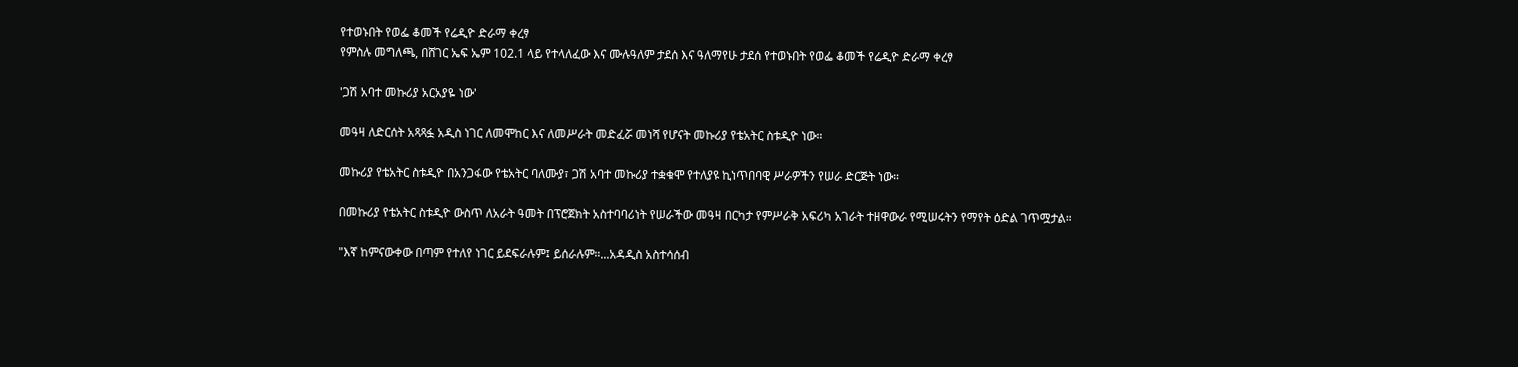የተወኑበት የወፌ ቆመች የሬዲዮ ድራማ ቀረፃ
የምስሉ መግለጫ, በሸገር ኤፍ ኤም 102.1 ላይ የተላለፈው እና ሙሉዓለም ታደሰ እና ዓለማየሁ ታደሰ የተወኑበት የወፌ ቆመች የሬዲዮ ድራማ ቀረፃ

'ጋሽ አባተ መኩሪያ አርአያዬ ነው'

መዓዛ ለድርሰት አጻጻፏ አዲስ ነገር ለመሞከር እና ለመሥራት መድፈሯ መነሻ የሆናት መኩሪያ የቴአትር ስቱዲዮ ነው።

መኩሪያ የቴአትር ስቱዲዮ በአንጋፋው የቴአትር ባለሙያ፣ ጋሽ አባተ መኩሪያ ተቋቁሞ የተለያዩ ኪነጥበባዊ ሥራዎችን የሠራ ድርጅት ነው።

በመኩሪያ የቴአትር ስቱዲዮ ውስጥ ለአራት ዓመት በፕሮጀክት አስተባባሪነት የሠራችው መዓዛ በርካታ የምሥራቅ አፍሪካ አገራት ተዘዋውራ የሚሠሩትን የማየት ዕድል ገጥሟታል።

"እኛ ከምናውቀው በጣም የተለየ ነገር ይደፍራሉም፤ ይሰራሉም።...አዳዲስ አስተሳሰብ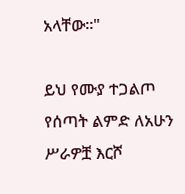አላቸው።"

ይህ የሙያ ተጋልጦ የሰጣት ልምድ ለአሁን ሥራዎቿ እርሾ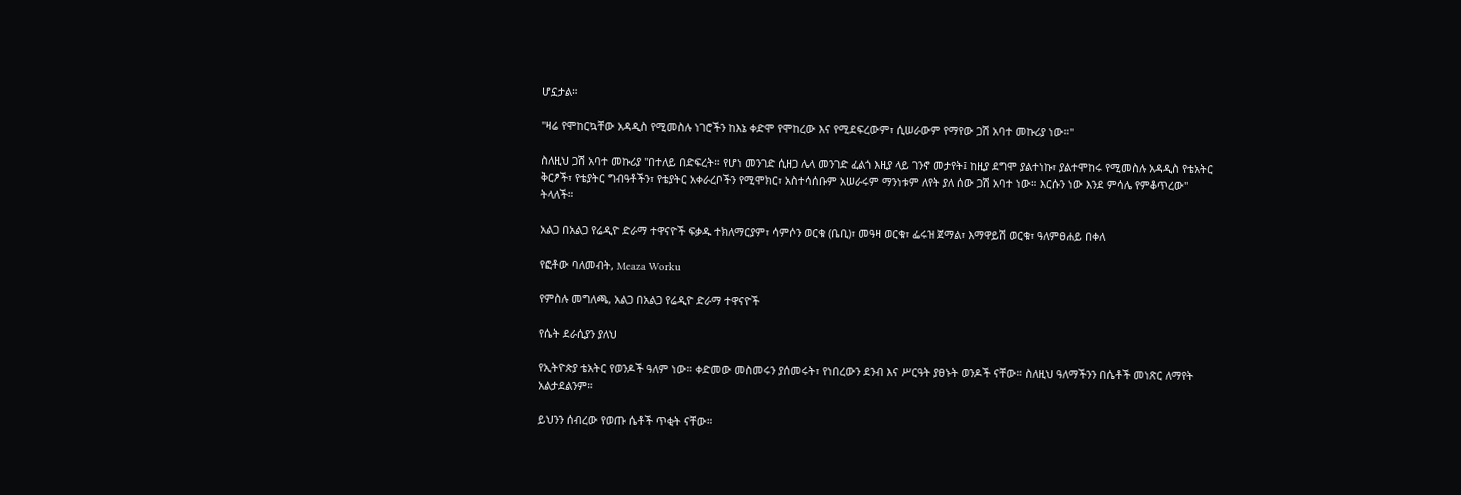ሆኗታል።

"ዛሬ የሞከርኳቸው አዳዲስ የሚመስሉ ነገሮችን ከእኔ ቀድሞ የሞከረው እና የሚደፍረውም፣ ሲሠራውም የማየው ጋሽ አባተ መኩሪያ ነው።"

ስለዚህ ጋሽ አባተ መኩሪያ "በተለይ በድፍረት። የሆነ መንገድ ሲዘጋ ሌላ መንገድ ፈልጎ እዚያ ላይ ገንኖ መታየት፤ ከዚያ ደግሞ ያልተነኩ፣ ያልተሞከሩ የሚመስሉ አዳዲስ የቴአትር ቅርፆች፣ የቴያትር ግብዓቶችን፣ የቴያትር አቀራረቦችን የሚሞክር፣ አስተሳሰቡም አሠራሩም ማንነቱም ለየት ያለ ሰው ጋሽ አባተ ነው። እርሱን ነው እንደ ምሳሌ የምቆጥረው" ትላለች።

አልጋ በአልጋ የሬዲዮ ድራማ ተዋናዮች ፍቃዱ ተክለማርያም፣ ሳምሶን ወርቁ (ቤቢ)፣ መዓዛ ወርቁ፣ ፌሩዝ ጀማል፣ እማዋይሽ ወርቁ፣ ዓለምፀሐይ በቀለ

የፎቶው ባለመብት, Meaza Worku

የምስሉ መግለጫ, አልጋ በአልጋ የሬዲዮ ድራማ ተዋናዮች

የሴት ደራሲያን ያለህ

የኢትዮጵያ ቴአትር የወንዶች ዓለም ነው። ቀድመው መስመሩን ያሰመሩት፣ የነበረውን ደንብ እና ሥርዓት ያፀኑት ወንዶች ናቸው። ስለዚህ ዓለማችንን በሴቶች መነጽር ለማየት አልታደልንም።

ይህንን ሰብረው የወጡ ሴቶች ጥቂት ናቸው።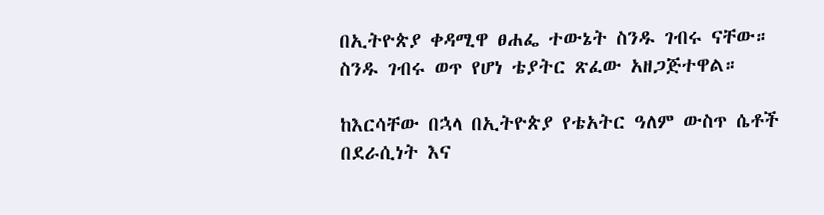በኢትዮጵያ ቀዳሚዋ ፀሐፌ ተውኔት ስንዱ ገብሩ ናቸው። ስንዱ ገብሩ ወጥ የሆነ ቴያትር ጽፈው አዘጋጅተዋል።

ከእርሳቸው በኋላ በኢትዮጵያ የቴአትር ዓለም ውስጥ ሴቶች በደራሲነት እና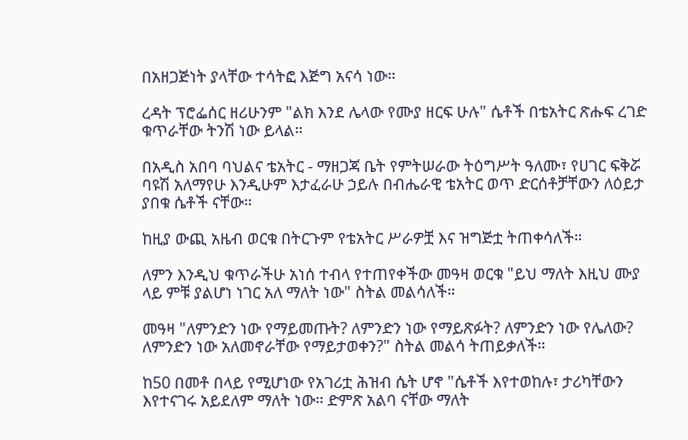በአዘጋጅነት ያላቸው ተሳትፎ እጅግ አናሳ ነው።

ረዳት ፕሮፌሰር ዘሪሁንም "ልክ እንደ ሌላው የሙያ ዘርፍ ሁሉ" ሴቶች በቴአትር ጽሑፍ ረገድ ቁጥራቸው ትንሽ ነው ይላል።

በአዲስ አበባ ባህልና ቴአትር - ማዘጋጃ ቤት የምትሠራው ትዕግሥት ዓለሙ፣ የሀገር ፍቅሯ ባዩሽ አለማየሁ እንዲሁም እታፈራሁ ኃይሉ በብሔራዊ ቴአትር ወጥ ድርሰቶቻቸውን ለዕይታ ያበቁ ሴቶች ናቸው።

ከዚያ ውጪ አዜብ ወርቁ በትርጉም የቴአትር ሥራዎቿ እና ዝግጅቷ ትጠቀሳለች።

ለምን እንዲህ ቁጥራችሁ አነሰ ተብላ የተጠየቀችው መዓዛ ወርቁ "ይህ ማለት እዚህ ሙያ ላይ ምቹ ያልሆነ ነገር አለ ማለት ነው" ስትል መልሳለች።

መዓዛ "ለምንድን ነው የማይመጡት? ለምንድን ነው የማይጽፉት? ለምንድን ነው የሌለው? ለምንድን ነው አለመኖራቸው የማይታወቀን?" ስትል መልሳ ትጠይቃለች።

ከ50 በመቶ በላይ የሚሆነው የአገሪቷ ሕዝብ ሴት ሆኖ "ሴቶች እየተወከሉ፣ ታሪካቸውን እየተናገሩ አይደለም ማለት ነው። ድምጽ አልባ ናቸው ማለት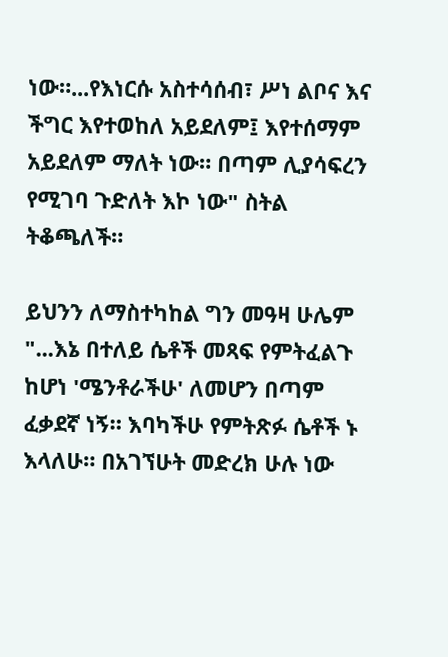ነው።...የእነርሱ አስተሳሰብ፣ ሥነ ልቦና እና ችግር እየተወከለ አይደለም፤ እየተሰማም አይደለም ማለት ነው። በጣም ሊያሳፍረን የሚገባ ጉድለት እኮ ነው" ስትል ትቆጫለች።

ይህንን ለማስተካከል ግን መዓዛ ሁሌም "...እኔ በተለይ ሴቶች መጻፍ የምትፈልጉ ከሆነ 'ሜንቶራችሁ' ለመሆን በጣም ፈቃደኛ ነኝ። እባካችሁ የምትጽፉ ሴቶች ኑ እላለሁ። በአገኘሁት መድረክ ሁሉ ነው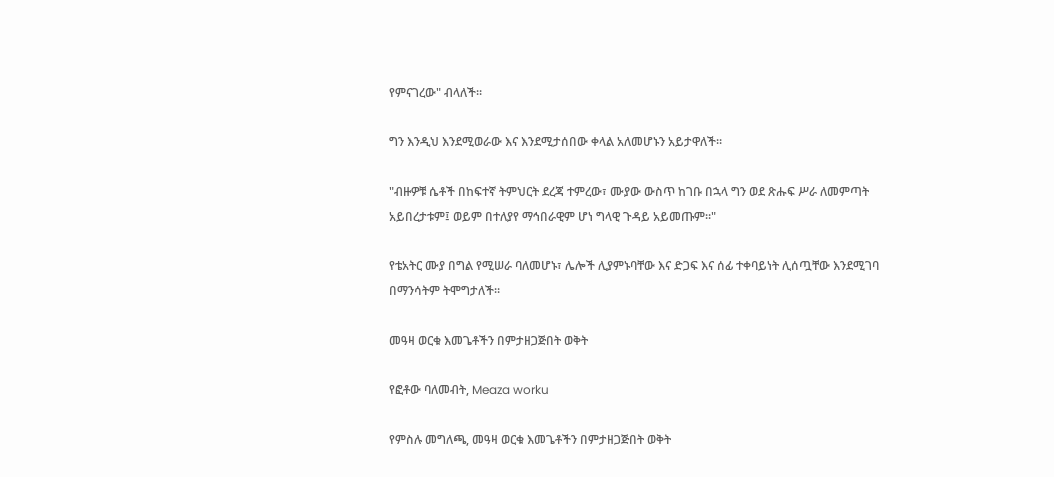የምናገረው" ብላለች።

ግን እንዲህ እንደሚወራው እና እንደሚታሰበው ቀላል አለመሆኑን አይታዋለች።

"ብዙዎቹ ሴቶች በከፍተኛ ትምህርት ደረጃ ተምረው፣ ሙያው ውስጥ ከገቡ በኋላ ግን ወደ ጽሑፍ ሥራ ለመምጣት አይበረታቱም፤ ወይም በተለያየ ማኅበራዊም ሆነ ግላዊ ጉዳይ አይመጡም።"

የቴአትር ሙያ በግል የሚሠራ ባለመሆኑ፣ ሌሎች ሊያምኑባቸው እና ድጋፍ እና ሰፊ ተቀባይነት ሊሰጧቸው እንደሚገባ በማንሳትም ትሞግታለች።

መዓዛ ወርቁ እመጌቶችን በምታዘጋጅበት ወቅት

የፎቶው ባለመብት, Meaza worku

የምስሉ መግለጫ, መዓዛ ወርቁ እመጌቶችን በምታዘጋጅበት ወቅት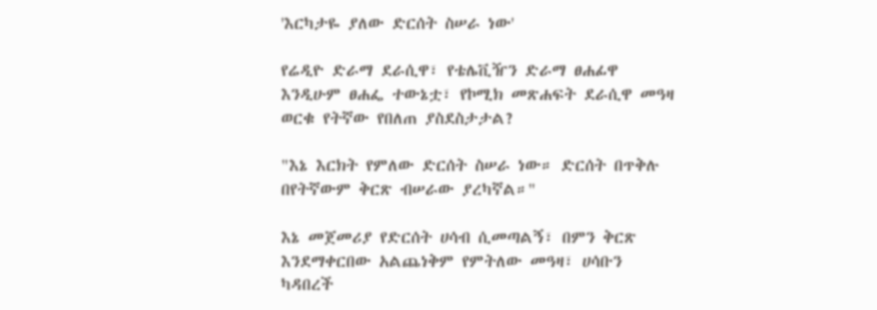'እርካታዬ ያለው ድርሰት ስሠራ ነው'

የሬዲዮ ድራማ ደራሲዋ፣ የቴሌቪዥን ድራማ ፀሐፊዋ እንዲሁም ፀሐፌ ተውኔቷ፣ የኮሚክ መጽሐፍት ደራሲዋ መዓዛ ወርቁ የትኛው የበለጠ ያስደስታታል?

"እኔ እርክት የምለው ድርሰት ስሠራ ነው። ድርሰት በጥቅሉ በየትኛውም ቅርጽ ብሠራው ያረካኛል።"

እኔ መጀመሪያ የድርሰት ሀሳብ ሲመጣልኝ፣ በምን ቅርጽ እንደማቀርበው አልጨነቅም የምትለው መዓዛ፣ ሀሳቡን ካዳበረች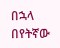በኋላ በየትኛው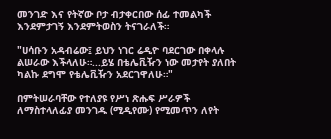መንገድ እና የትኛው ቦታ ብታቀርበው ሰፊ ተመልካች እንደምታገኝ እንደምትወስን ትናገራለች።

"ሀሳቡን አዳብሬው፤ ይህን ነገር ሬዲዮ ባደርገው በቀላሉ ልሠራው እችላለሁ።...ይሄ በቴሌቪዥን ነው መታየት ያለበት ካልኩ ደግሞ የቴሌቪዥን አደርገዋለሁ።"

በምትሠራባቸው የተለያዩ የሥነ ጽሑፍ ሥራዎች ለማስተላለፊያ መንገዱ (ሚዲየሙ) የሚመጥን ለየት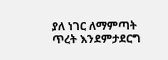ያለ ነገር ለማምጣት ጥረት እንደምታደርግ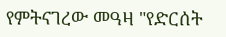የምትናገረው መዓዛ "የድርሰት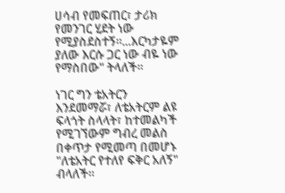ሀሳብ የመፍጠር፣ ታሪክ የመንገር ሂደት ነው የሚያስደስተኝ።...እርካታዬም ያለው እርሱ ጋር ነው ብዬ ነው የማስበው" ትላለች።

ነገር ግን ቴአትርን እንደመማሯ፣ ለቴአትርም ልዩ ፍላጎት ስላላት፣ ከተመልካች የሚገኘውም ግብረ መልስ በቀጥታ የሚመጣ በመሆኑ "ለቴአትር የተለየ ፍቅር አለኝ" ብላለች።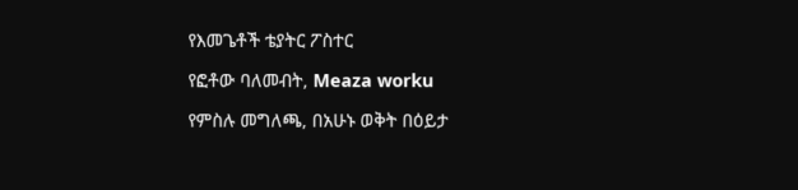የእመጌቶች ቴያትር ፖስተር

የፎቶው ባለመብት, Meaza worku

የምስሉ መግለጫ, በአሁኑ ወቅት በዕይታ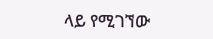ላይ የሚገኘው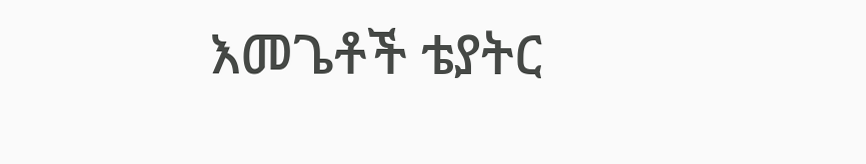እመጌቶች ቴያትር